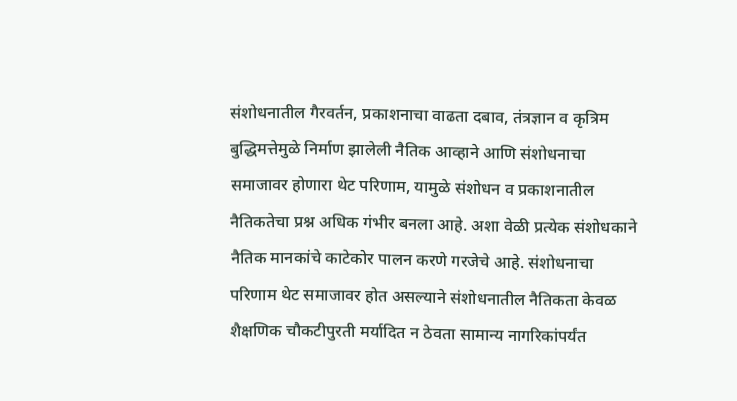संशोधनातील गैरवर्तन, प्रकाशनाचा वाढता दबाव, तंत्रज्ञान व कृत्रिम बुद्धिमत्तेमुळे निर्माण झालेली नैतिक आव्हाने आणि संशोधनाचा समाजावर होणारा थेट परिणाम, यामुळे संशोधन व प्रकाशनातील नैतिकतेचा प्रश्न अधिक गंभीर बनला आहे. अशा वेळी प्रत्येक संशोधकाने नैतिक मानकांचे काटेकोर पालन करणे गरजेचे आहे. संशोधनाचा परिणाम थेट समाजावर होत असल्याने संशोधनातील नैतिकता केवळ शैक्षणिक चौकटीपुरती मर्यादित न ठेवता सामान्य नागरिकांपर्यंत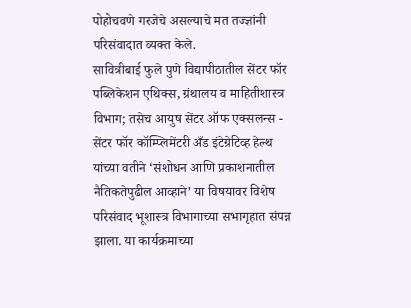पोहोचवणे गरजेचे असल्याचे मत तज्ज्ञांनी परिसंवादात व्यक्त केले.
सावित्रीबाई फुले पुणे विद्यापीठातील सेंटर फॉर पब्लिकेशन एथिक्स, ग्रंथालय व माहितीशास्त्र विभाग; तसेच आयुष सेंटर ऑफ एक्सलन्स - सेंटर फॉर कॉम्प्लिमेंटरी अँड इंटेग्रेटिव्ह हेल्थ यांच्या वतीने ‘संशोधन आणि प्रकाशनातील नैतिकतेपुढील आव्हाने’ या विषयावर विशेष परिसंवाद भूशास्त्र विभागाच्या सभागृहात संपन्न झाला. या कार्यक्रमाच्या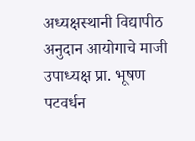अध्यक्षस्थानी विद्यापीठ अनुदान आयोगाचे माजी उपाध्यक्ष प्रा. भूषण पटवर्धन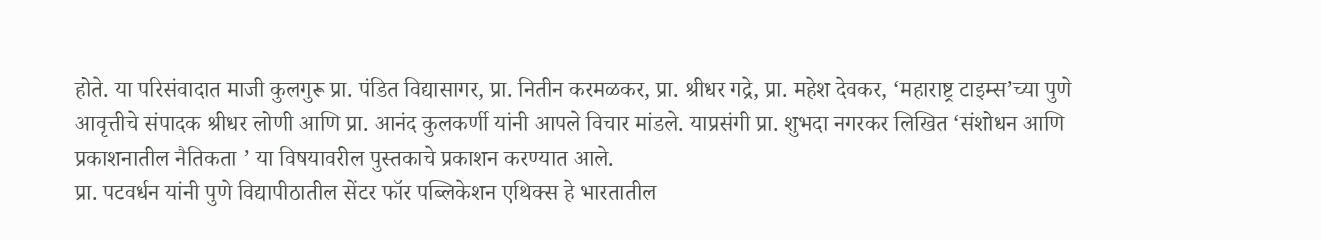होते. या परिसंवादात माजी कुलगुरू प्रा. पंडित विद्यासागर, प्रा. नितीन करमळकर, प्रा. श्रीधर गद्रे, प्रा. महेश देवकर, ‘महाराष्ट्र टाइम्स’च्या पुणे आवृत्तीचे संपादक श्रीधर लोणी आणि प्रा. आनंद कुलकर्णी यांनी आपले विचार मांडले. याप्रसंगी प्रा. शुभदा नगरकर लिखित ‘संशोधन आणि प्रकाशनातील नैतिकता ’ या विषयावरील पुस्तकाचे प्रकाशन करण्यात आले.
प्रा. पटवर्धन यांनी पुणे विद्यापीठातील सेंटर फॉर पब्लिकेशन एथिक्स हे भारतातील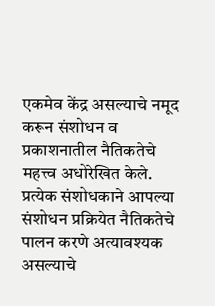एकमेव केंद्र असल्याचे नमूद करून संशोधन व प्रकाशनातील नैतिकतेचे महत्त्व अधोरेखित केले. प्रत्येक संशोधकाने आपल्या संशोधन प्रक्रियेत नैतिकतेचे पालन करणे अत्यावश्यक असल्याचे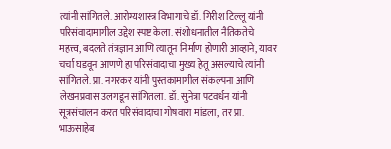त्यांनी सांगितले. आरोग्यशास्त्र विभागाचे डॉ. गिरीश टिल्लू यांनी परिसंवादामागील उद्देश स्पष्ट केला. संशोधनातील नैतिकतेचे महत्त्व, बदलते तंत्रज्ञान आणि त्यातून निर्माण होणारी आव्हाने, यावर चर्चा घडवून आणणे हा परिसंवादाचा मुख्य हेतू असल्याचे त्यांनी सांगितले. प्रा. नगरकर यांनी पुस्तकामागील संकल्पना आणि लेखनप्रवास उलगडून सांगितला. डॉ. सुनेत्रा पटवर्धन यांनी सूत्रसंचालन करत परिसंवादाचा गोषवारा मांडला, तर प्रा. भाऊसाहेब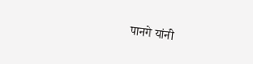पानगे यांनी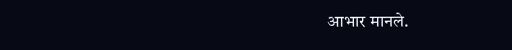आभार मानले.